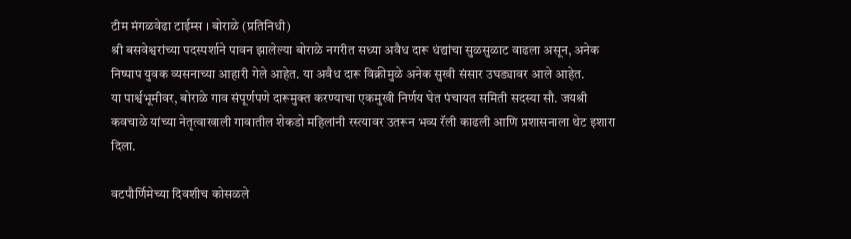टीम मंगळवेढा टाईम्स । बोराळे (प्रतिनिधी)
श्री बसवेश्वरांच्या पदस्पर्शाने पावन झालेल्या बोराळे नगरीत सध्या अवैध दारू धंद्यांचा सुळसुळाट वाढला असून, अनेक निष्पाप युवक व्यसनाच्या आहारी गेले आहेत. या अवैध दारू विक्रीमुळे अनेक सुखी संसार उघड्यावर आले आहेत.
या पार्श्वभूमीवर, बोराळे गाव संपूर्णपणे दारूमुक्त करण्याचा एकमुखी निर्णय घेत पंचायत समिती सदस्या सौ. जयश्री कवचाळे यांच्या नेतृत्वाखाली गावातील शेकडो महिलांनी रस्त्यावर उतरून भव्य रॅली काढली आणि प्रशासनाला थेट इशारा दिला.

वटपौर्णिमेच्या दिवशीच कोसळले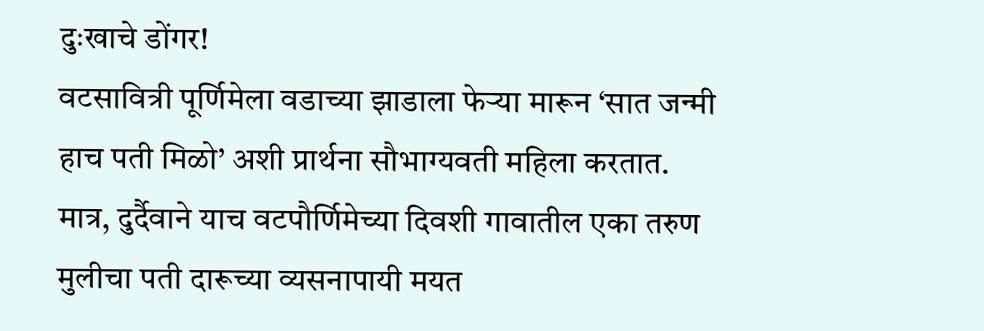दुःखाचे डोंगर!
वटसावित्री पूर्णिमेला वडाच्या झाडाला फेऱ्या मारून ‘सात जन्मी हाच पती मिळो’ अशी प्रार्थना सौभाग्यवती महिला करतात.
मात्र, दुर्दैवाने याच वटपौर्णिमेच्या दिवशी गावातील एका तरुण मुलीचा पती दारूच्या व्यसनापायी मयत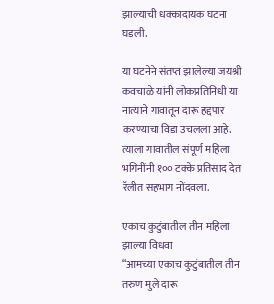झाल्याची धक्कादायक घटना घडली.

या घटनेने संतप्त झालेल्या जयश्री कवचाळे यांनी लोकप्रतिनिधी या नात्याने गावातून दारू हद्दपार करण्याचा विडा उचलला आहे. त्याला गावातील संपूर्ण महिला भगिनींनी १०० टक्के प्रतिसाद देत रॅलीत सहभाग नोंदवला.

एकाच कुटुंबातील तीन महिला झाल्या विधवा
“आमच्या एकाच कुटुंबातील तीन तरुण मुले दारू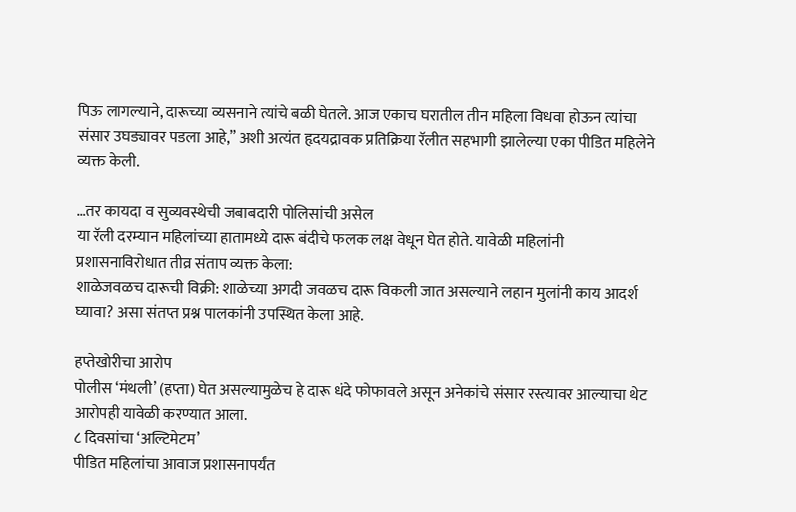पिऊ लागल्याने, दारूच्या व्यसनाने त्यांचे बळी घेतले. आज एकाच घरातील तीन महिला विधवा होऊन त्यांचा संसार उघड्यावर पडला आहे,” अशी अत्यंत हृदयद्रावक प्रतिक्रिया रॅलीत सहभागी झालेल्या एका पीडित महिलेने व्यक्त केली.

…तर कायदा व सुव्यवस्थेची जबाबदारी पोलिसांची असेल
या रॅली दरम्यान महिलांच्या हातामध्ये दारू बंदीचे फलक लक्ष वेधून घेत होते. यावेळी महिलांनी प्रशासनाविरोधात तीव्र संताप व्यक्त केला:
शाळेजवळच दारूची विक्री: शाळेच्या अगदी जवळच दारू विकली जात असल्याने लहान मुलांनी काय आदर्श घ्यावा? असा संतप्त प्रश्न पालकांनी उपस्थित केला आहे.

हप्तेखोरीचा आरोप
पोलीस ‘मंथली’ (हप्ता) घेत असल्यामुळेच हे दारू धंदे फोफावले असून अनेकांचे संसार रस्त्यावर आल्याचा थेट आरोपही यावेळी करण्यात आला.
८ दिवसांचा ‘अल्टिमेटम’
पीडित महिलांचा आवाज प्रशासनापर्यंत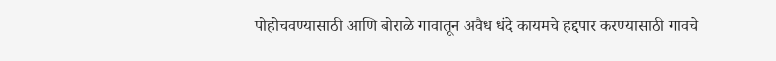पोहोचवण्यासाठी आणि बोराळे गावातून अवैध धंदे कायमचे हद्दपार करण्यासाठी गावचे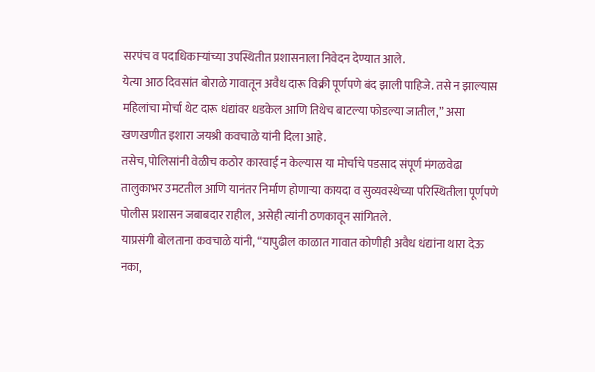सरपंच व पदाधिकाऱ्यांच्या उपस्थितीत प्रशासनाला निवेदन देण्यात आले.
येत्या आठ दिवसांत बोराळे गावातून अवैध दारू विक्री पूर्णपणे बंद झाली पाहिजे. तसे न झाल्यास महिलांचा मोर्चा थेट दारू धंद्यांवर धडकेल आणि तिथेच बाटल्या फोडल्या जातील,” असा खणखणीत इशारा जयश्री कवचाळे यांनी दिला आहे.
तसेच, पोलिसांनी वेळीच कठोर कारवाई न केल्यास या मोर्चाचे पडसाद संपूर्ण मंगळवेढा तालुकाभर उमटतील आणि यानंतर निर्माण होणाऱ्या कायदा व सुव्यवस्थेच्या परिस्थितीला पूर्णपणे पोलीस प्रशासन जबाबदार राहील, असेही त्यांनी ठणकावून सांगितले.
याप्रसंगी बोलताना कवचाळे यांनी, “यापुढील काळात गावात कोणीही अवैध धंद्यांना थारा देऊ नका,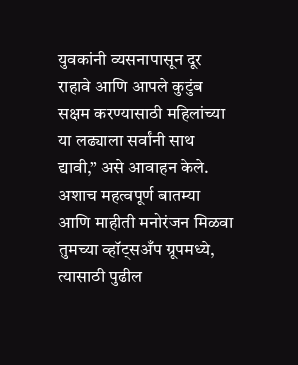युवकांनी व्यसनापासून दूर राहावे आणि आपले कुटुंब सक्षम करण्यासाठी महिलांच्या या लढ्याला सर्वांनी साथ द्यावी,” असे आवाहन केले.
अशाच महत्वपूर्ण बातम्या आणि माहीती मनोरंजन मिळवा तुमच्या व्हॉट्सअँप ग्रूपमध्ये, त्यासाठी पुढील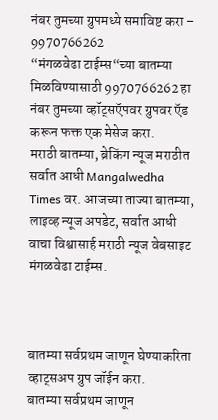नंबर तुमच्या ग्रुपमध्ये समाविष्ट करा – 9970766262
“मंगळवेढा टाईम्स“च्या बातम्या मिळविण्यासाठी 9970766262 हा नंबर तुमच्या व्हॉट्सऍपवर ग्रुपवर ऍड करून फक्त एक मेसेज करा.
मराठी बातम्या, ब्रेकिंग न्यूज मराठीत सर्वात आधी Mangalwedha Times वर. आजच्या ताज्या बातम्या, लाइव्ह न्यूज अपडेट, सर्वात आधी वाचा विश्वासार्ह मराठी न्यूज वेबसाइट मंगळवेढा टाईम्स.



बातम्या सर्वप्रथम जाणून घेण्याकरिता व्हाट्सअप ग्रुप जॉईन करा.
बातम्या सर्वप्रथम जाणून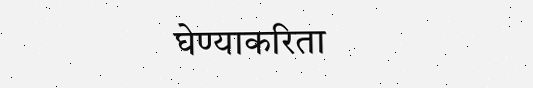घेण्याकरिता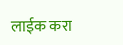लाईक करा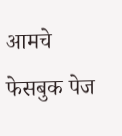आमचे फेसबुक पेज